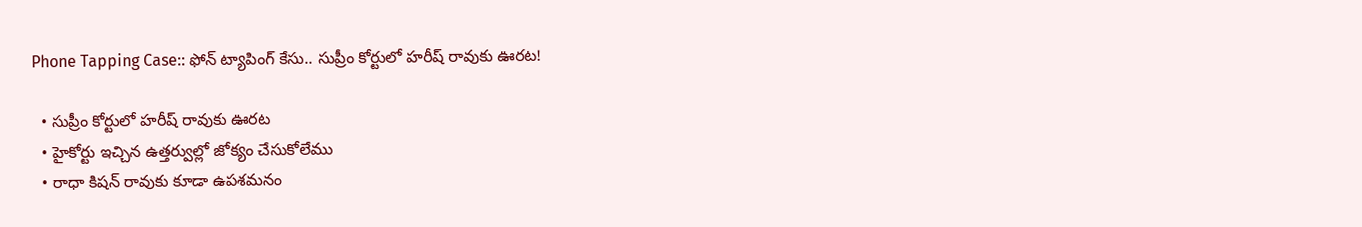Phone Tapping Case:: ఫోన్ ట్యాపింగ్ కేసు.. సుప్రీం కోర్టులో హరీష్ రావుకు ఊరట!

  • సుప్రీం కోర్టులో హరీష్ రావుకు ఊరట
  • హైకోర్టు ఇచ్చిన ఉత్తర్వుల్లో జోక్యం చేసుకోలేము
  • రాధా కిషన్‌ రావుకు కూడా ఉపశమనం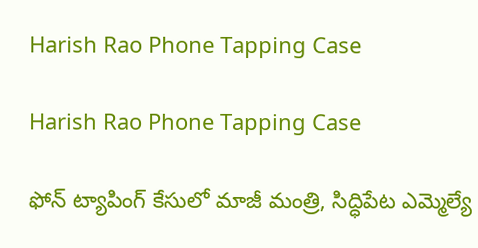Harish Rao Phone Tapping Case

Harish Rao Phone Tapping Case

ఫోన్‌ ట్యాపింగ్ కేసులో మాజీ మంత్రి, సిద్ధిపేట ఎమ్మెల్యే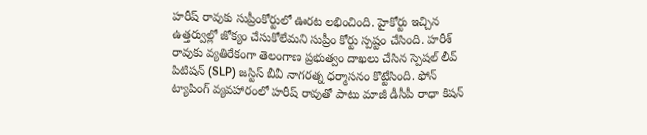హరీష్ రావుకు సుప్రీంకోర్టులో ఊరట లభించింది. హైకోర్టు ఇచ్చిన ఉత్తర్వుల్లో జోక్యం చేసుకోలేమని సుప్రీం కోర్టు స్పష్టం చేసింది. హరీశ్‌ రావుకు వ్యతిరేకంగా తెలంగాణ ప్రభుత్వం దాఖలు చేసిన స్పెషల్ లీవ్ పిటిషన్‍ (SLP) జస్టిస్‌ బీవీ నాగరత్న ధర్మాసనం కొట్టేసింది. ఫోన్‌ ట్యాపింగ్‌ వ్యవహారంలో హరీష్ రావుతో పాటు మాజీ డీసీపీ రాధా కిషన్‌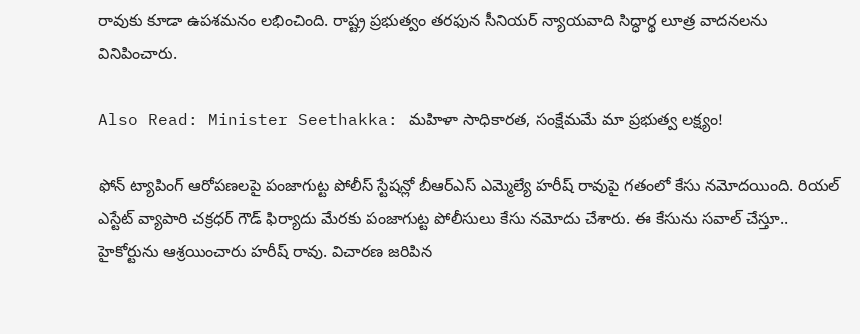రావుకు కూడా ఉపశమనం లభించింది. రాష్ట్ర ప్రభుత్వం తరఫున సీనియర్ న్యాయవాది సిద్ధార్థ లూత్ర వాదనలను వినిపించారు.

Also Read: Minister Seethakka: మహిళా సాధికారత, సంక్షేమమే మా ప్రభుత్వ లక్ష్యం!

ఫోన్ ట్యాపింగ్ ఆరోపణలపై పంజాగుట్ట పోలీస్ స్టేషన్లో బీఆర్‌ఎస్‌ ఎమ్మెల్యే హరీష్ రావుపై గతంలో కేసు నమోదయింది. రియల్‌ ఎస్టేట్‌ వ్యాపారి చక్రధర్‌ గౌడ్‌ ఫిర్యాదు మేరకు పంజాగుట్ట పోలీసులు కేసు నమోదు చేశారు. ఈ కేసును సవాల్ చేస్తూ.. హైకోర్టును ఆశ్రయించారు హరీష్ రావు. విచారణ జరిపిన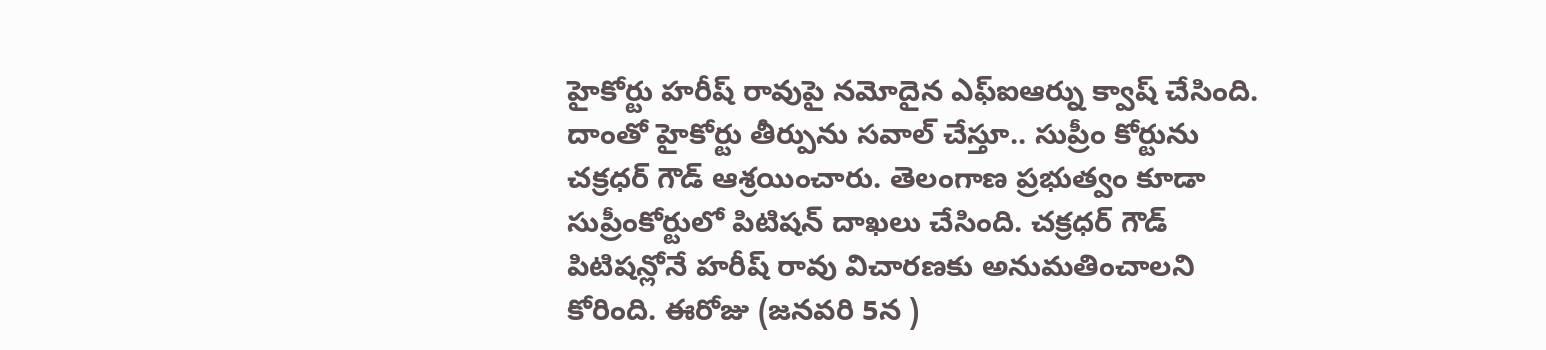హైకోర్టు హరీష్ రావుపై నమోదైన ఎఫ్ఐఆర్ను క్వాష్ చేసింది. దాంతో హైకోర్టు తీర్పును సవాల్ చేస్తూ.. సుప్రీం కోర్టును చక్రధర్ గౌడ్ ఆశ్రయించారు. తెలంగాణ ప్రభుత్వం కూడా సుప్రీంకోర్టులో పిటిషన్ దాఖలు చేసింది. చక్రధర్ గౌడ్ పిటిషన్లోనే హరీష్ రావు విచారణకు అనుమతించాలని కోరింది. ఈరోజు (జనవరి 5న )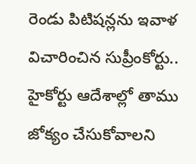రెండు పిటిషన్లను ఇవాళ విచారించిన సుప్రీంకోర్టు.. హైకోర్టు ఆదేశాల్లో తాము జోక్యం చేసుకోవాలని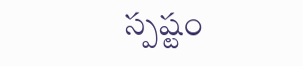స్పష్టం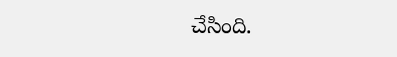చేసింది.